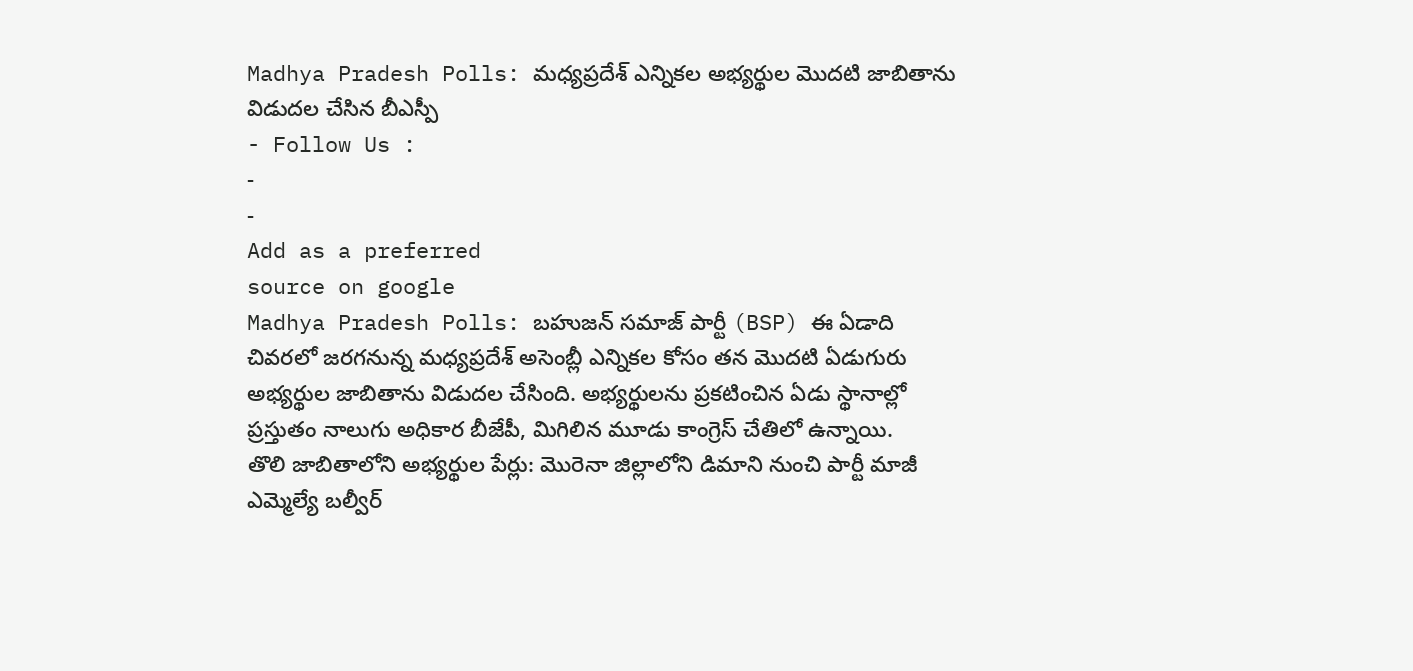Madhya Pradesh Polls: మధ్యప్రదేశ్ ఎన్నికల అభ్యర్థుల మొదటి జాబితాను విడుదల చేసిన బీఎస్పీ
- Follow Us :
-
-
Add as a preferred
source on google
Madhya Pradesh Polls: బహుజన్ సమాజ్ పార్టీ (BSP) ఈ ఏడాది చివరలో జరగనున్న మధ్యప్రదేశ్ అసెంబ్లీ ఎన్నికల కోసం తన మొదటి ఏడుగురు అభ్యర్థుల జాబితాను విడుదల చేసింది. అభ్యర్థులను ప్రకటించిన ఏడు స్థానాల్లో ప్రస్తుతం నాలుగు అధికార బీజేపీ, మిగిలిన మూడు కాంగ్రెస్ చేతిలో ఉన్నాయి.
తొలి జాబితాలోని అభ్యర్థుల పేర్లు: మొరెనా జిల్లాలోని డిమాని నుంచి పార్టీ మాజీ ఎమ్మెల్యే బల్వీర్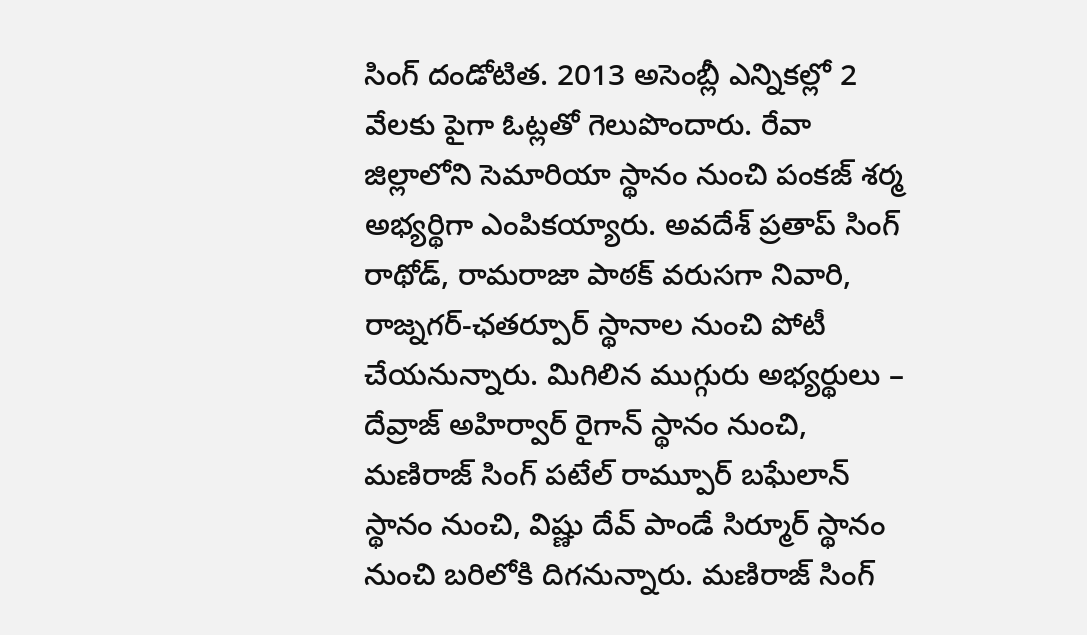సింగ్ దండోటిత. 2013 అసెంబ్లీ ఎన్నికల్లో 2 వేలకు పైగా ఓట్లతో గెలుపొందారు. రేవా జిల్లాలోని సెమారియా స్థానం నుంచి పంకజ్ శర్మ అభ్యర్థిగా ఎంపికయ్యారు. అవదేశ్ ప్రతాప్ సింగ్ రాథోడ్, రామరాజా పాఠక్ వరుసగా నివారి, రాజ్నగర్-ఛతర్పూర్ స్థానాల నుంచి పోటీ చేయనున్నారు. మిగిలిన ముగ్గురు అభ్యర్థులు – దేవ్రాజ్ అహిర్వార్ రైగాన్ స్థానం నుంచి, మణిరాజ్ సింగ్ పటేల్ రామ్పూర్ బఘేలాన్ స్థానం నుంచి, విష్ణు దేవ్ పాండే సిర్మూర్ స్థానం నుంచి బరిలోకి దిగనున్నారు. మణిరాజ్ సింగ్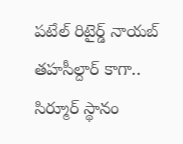పటేల్ రిటైర్డ్ నాయబ్ తహసీల్దార్ కాగా.. సిర్మూర్ స్థానం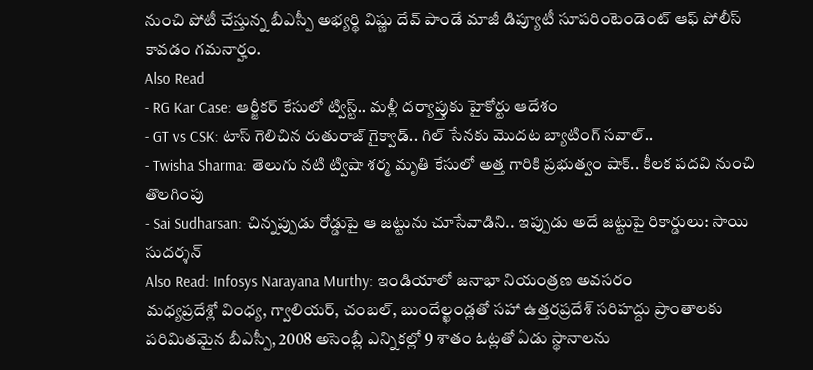నుంచి పోటీ చేస్తున్న బీఎస్పీ అభ్యర్థి విష్ణు దేవ్ పాండే మాజీ డిప్యూటీ సూపరింటెండెంట్ ఆఫ్ పోలీస్ కావడం గమనార్హం.
Also Read
- RG Kar Case: ఆర్జీకర్ కేసులో ట్విస్ట్.. మళ్లీ దర్యాప్తుకు హైకోర్టు ఆదేశం
- GT vs CSK: టాస్ గెలిచిన రుతురాజ్ గైక్వాడ్.. గిల్ సేనకు మొదట బ్యాటింగ్ సవాల్..
- Twisha Sharma: తెలుగు నటి ట్విషా శర్మ మృతి కేసులో అత్త గారికి ప్రభుత్వం షాక్.. కీలక పదవి నుంచి తొలగింపు
- Sai Sudharsan: చిన్నప్పుడు రోడ్డుపై ఆ జట్టును చూసేవాడిని.. ఇప్పుడు అదే జట్టుపై రికార్డులు: సాయి సుదర్శన్
Also Read: Infosys Narayana Murthy: ఇండియాలో జనాభా నియంత్రణ అవసరం
మధ్యప్రదేశ్లో వింధ్య, గ్వాలియర్, చంబల్, బుందేల్ఖండ్లతో సహా ఉత్తరప్రదేశ్ సరిహద్దు ప్రాంతాలకు పరిమితమైన బీఎస్పీ, 2008 అసెంబ్లీ ఎన్నికల్లో 9 శాతం ఓట్లతో ఏడు స్థానాలను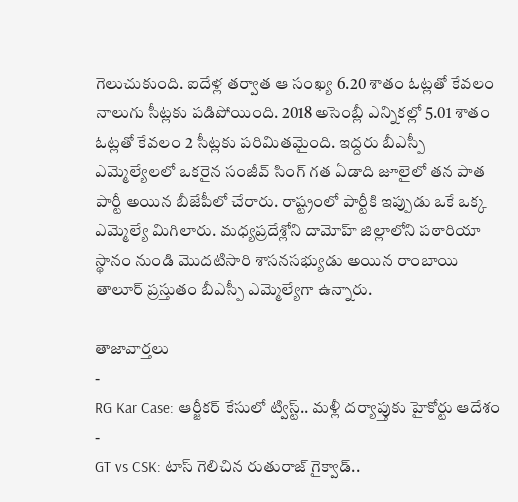గెలుచుకుంది. ఐదేళ్ల తర్వాత ఆ సంఖ్య 6.20 శాతం ఓట్లతో కేవలం నాలుగు సీట్లకు పడిపోయింది. 2018 అసెంబ్లీ ఎన్నికల్లో 5.01 శాతం ఓట్లతో కేవలం 2 సీట్లకు పరిమితమైంది. ఇద్దరు బీఎస్పీ ఎమ్మెల్యేలలో ఒకరైన సంజీవ్ సింగ్ గత ఏడాది జూలైలో తన పాత పార్టీ అయిన బీజేపీలో చేరారు. రాష్ట్రంలో పార్టీకి ఇప్పుడు ఒకే ఒక్క ఎమ్మెల్యే మిగిలారు. మధ్యప్రదేశ్లోని దామోహ్ జిల్లాలోని పఠారియా స్థానం నుండి మొదటిసారి శాసనసభ్యుడు అయిన రాంబాయి తాలూర్ ప్రస్తుతం బీఎస్పీ ఎమ్మెల్యేగా ఉన్నారు.

తాజావార్తలు
-
RG Kar Case: ఆర్జీకర్ కేసులో ట్విస్ట్.. మళ్లీ దర్యాప్తుకు హైకోర్టు ఆదేశం
-
GT vs CSK: టాస్ గెలిచిన రుతురాజ్ గైక్వాడ్..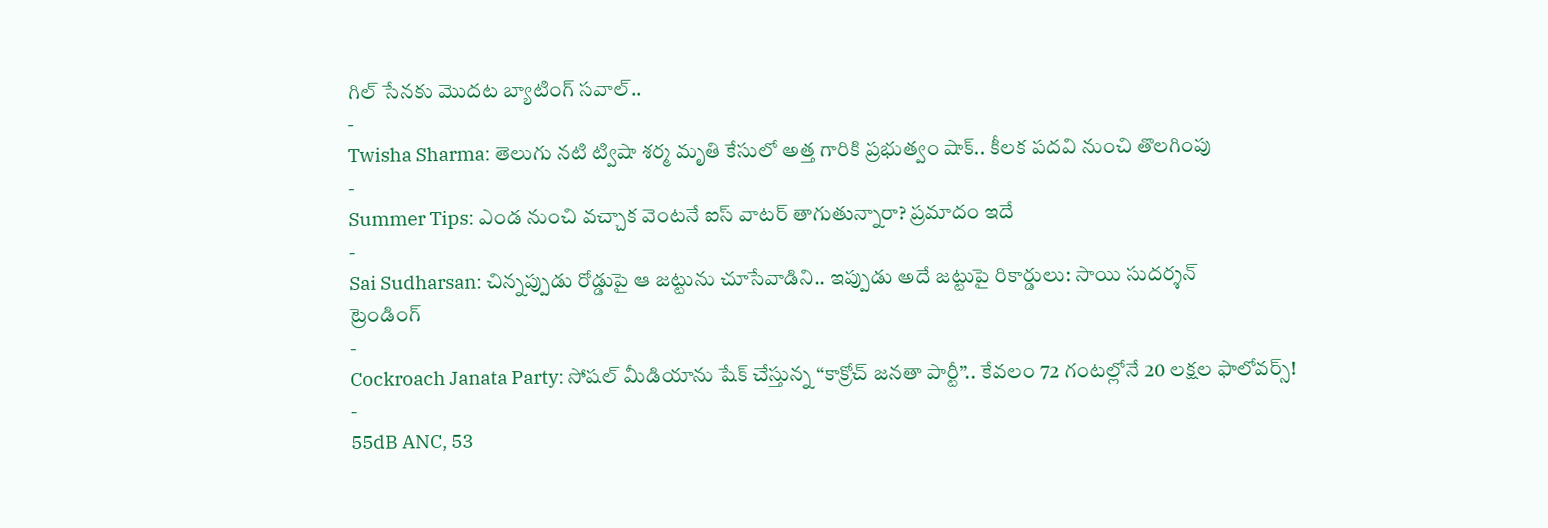గిల్ సేనకు మొదట బ్యాటింగ్ సవాల్..
-
Twisha Sharma: తెలుగు నటి ట్విషా శర్మ మృతి కేసులో అత్త గారికి ప్రభుత్వం షాక్.. కీలక పదవి నుంచి తొలగింపు
-
Summer Tips: ఎండ నుంచి వచ్చాక వెంటనే ఐస్ వాటర్ తాగుతున్నారా? ప్రమాదం ఇదే
-
Sai Sudharsan: చిన్నప్పుడు రోడ్డుపై ఆ జట్టును చూసేవాడిని.. ఇప్పుడు అదే జట్టుపై రికార్డులు: సాయి సుదర్శన్
ట్రెండింగ్
-
Cockroach Janata Party: సోషల్ మీడియాను షేక్ చేస్తున్న “కాక్రోచ్ జనతా పార్టీ”.. కేవలం 72 గంటల్లోనే 20 లక్షల ఫాలోవర్స్!
-
55dB ANC, 53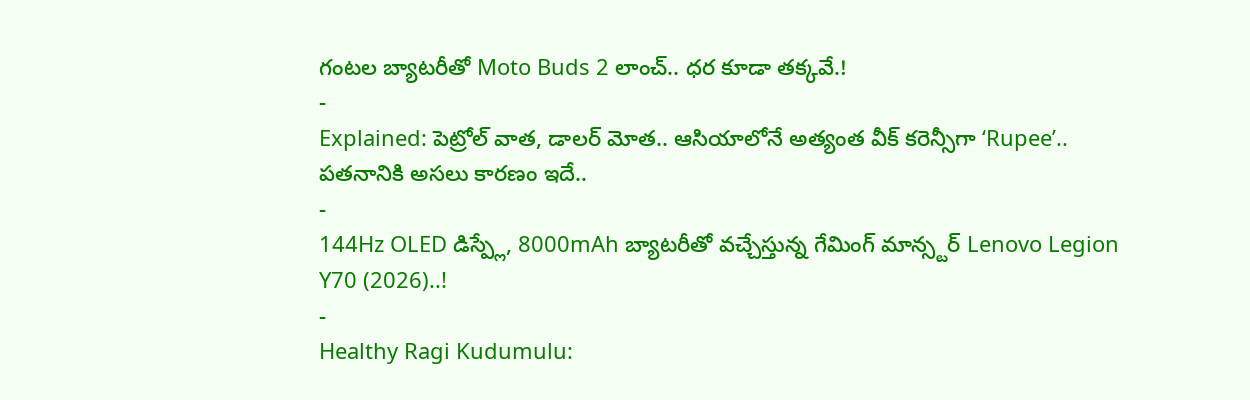గంటల బ్యాటరీతో Moto Buds 2 లాంచ్.. ధర కూడా తక్కవే.!
-
Explained: పెట్రోల్ వాత, డాలర్ మోత.. ఆసియాలోనే అత్యంత వీక్ కరెన్సీగా ‘Rupee’.. పతనానికి అసలు కారణం ఇదే..
-
144Hz OLED డిస్ప్లే, 8000mAh బ్యాటరీతో వచ్చేస్తున్న గేమింగ్ మాన్స్టర్ Lenovo Legion Y70 (2026)..!
-
Healthy Ragi Kudumulu: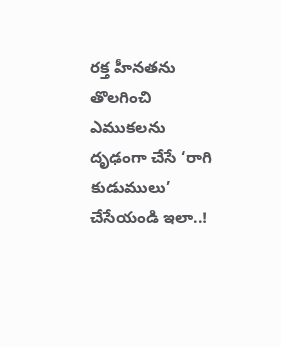రక్త హీనతను తొలగించి ఎముకలను దృఢంగా చేసే ‘రాగి కుడుములు’ చేసేయండి ఇలా..!